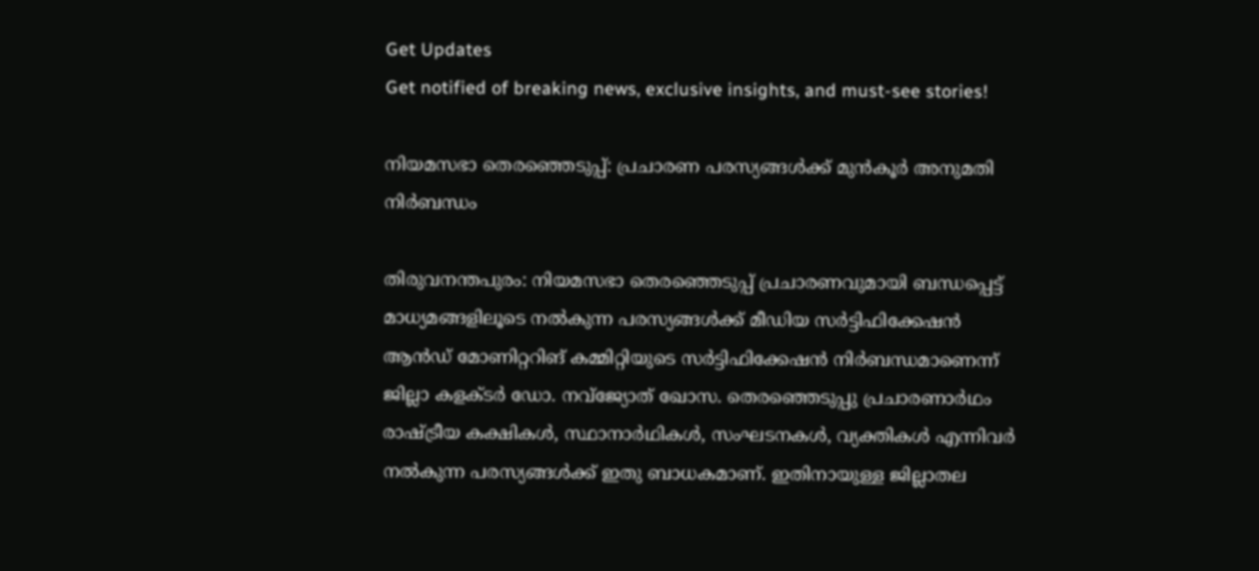Get Updates
Get notified of breaking news, exclusive insights, and must-see stories!

നിയമസഭാ തെരഞ്ഞെടുപ്പ്: പ്രചാരണ പരസ്യങ്ങൾക്ക് മുൻകൂർ അനുമതി നിർബന്ധം

തിരുവനന്തപുരം: നിയമസഭാ തെരഞ്ഞെടുപ്പ് പ്രചാരണവുമായി ബന്ധപ്പെട്ട് മാധ്യമങ്ങളിലൂടെ നൽകുന്ന പരസ്യങ്ങൾക്ക് മീഡിയ സർട്ടിഫിക്കേഷൻ ആൻഡ് മോണിറ്ററിങ് കമ്മിറ്റിയുടെ സർട്ടിഫിക്കേഷൻ നിർബന്ധമാണെന്ന് ജില്ലാ കളക്ടർ ഡോ. നവ്‌ജ്യോത് ഖോസ. തെരഞ്ഞെടുപ്പു പ്രചാരണാർഥം രാഷ്ട്രീയ കക്ഷികൾ, സ്ഥാനാർഥികൾ, സംഘടനകൾ, വ്യക്തികൾ എന്നിവർ നൽകുന്ന പരസ്യങ്ങൾക്ക് ഇതു ബാധകമാണ്. ഇതിനായുള്ള ജില്ലാതല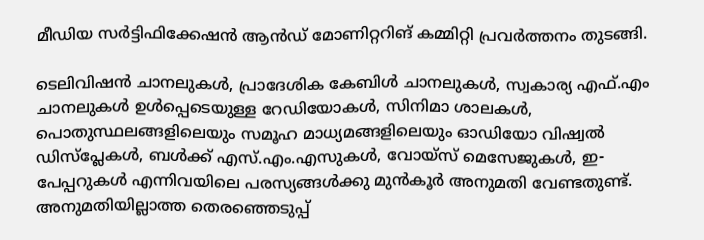മീഡിയ സർട്ടിഫിക്കേഷൻ ആൻഡ് മോണിറ്ററിങ് കമ്മിറ്റി പ്രവർത്തനം തുടങ്ങി.

ടെലിവിഷൻ ചാനലുകൾ, പ്രാദേശിക കേബിൾ ചാനലുകൾ, സ്വകാര്യ എഫ്.എം ചാനലുകൾ ഉൾപ്പെടെയുള്ള റേഡിയോകൾ, സിനിമാ ശാലകൾ, പൊതുസ്ഥലങ്ങളിലെയും സമൂഹ മാധ്യമങ്ങളിലെയും ഓഡിയോ വിഷ്വൽ ഡിസ്‌പ്ലേകൾ, ബൾക്ക് എസ്.എം.എസുകൾ, വോയ്‌സ് മെസേജുകൾ, ഇ-പേപ്പറുകൾ എന്നിവയിലെ പരസ്യങ്ങൾക്കു മുൻകൂർ അനുമതി വേണ്ടതുണ്ട്. അനുമതിയില്ലാത്ത തെരഞ്ഞെടുപ്പ്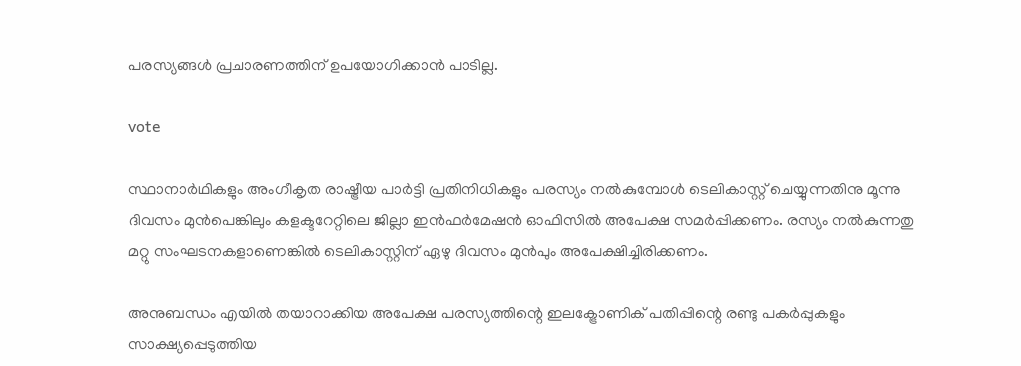പരസ്യങ്ങൾ പ്രചാരണത്തിന് ഉപയോഗിക്കാൻ പാടില്ല.

vote

സ്ഥാനാർഥികളും അംഗീകൃത രാഷ്ട്രീയ പാർട്ടി പ്രതിനിധികളും പരസ്യം നൽകുമ്പോൾ ടെലികാസ്റ്റ് ചെയ്യുന്നതിനു മൂന്നു ദിവസം മുൻപെങ്കിലും കളക്ടറേറ്റിലെ ജില്ലാ ഇൻഫർമേഷൻ ഓഫിസിൽ അപേക്ഷ സമർപ്പിക്കണം. രസ്യം നൽകുന്നതു മറ്റു സംഘടനകളാണെങ്കിൽ ടെലികാസ്റ്റിന് ഏഴു ദിവസം മുൻപും അപേക്ഷിച്ചിരിക്കണം.

അനുബന്ധം എയിൽ തയാറാക്കിയ അപേക്ഷ പരസ്യത്തിന്റെ ഇലക്ട്രോണിക് പതിപ്പിന്റെ രണ്ടു പകർപ്പുകളും സാക്ഷ്യപ്പെടുത്തിയ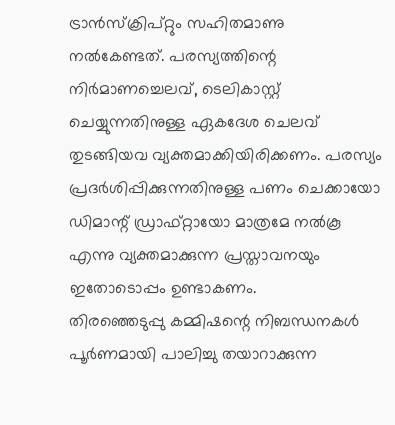ട്രാൻസ്‌ക്രിപ്റ്റും സഹിതമാണു നൽകേണ്ടത്. പരസ്യത്തിന്റെ നിർമാണച്ചെലവ്, ടെലികാസ്റ്റ് ചെയ്യുന്നതിനുള്ള ഏകദേശ ചെലവ് തുടങ്ങിയവ വ്യക്തമാക്കിയിരിക്കണം. പരസ്യം പ്രദർശിപ്പിക്കുന്നതിനുള്ള പണം ചെക്കായോ ഡിമാന്റ് ഡ്രാഫ്റ്റായോ മാത്രമേ നൽകൂ എന്നു വ്യക്തമാക്കുന്ന പ്രസ്താവനയും ഇതോടൊപ്പം ഉണ്ടാകണം.
തിരഞ്ഞെടുപ്പു കമ്മിഷന്റെ നിബന്ധനകൾ പൂർണമായി പാലിച്ചു തയാറാക്കുന്ന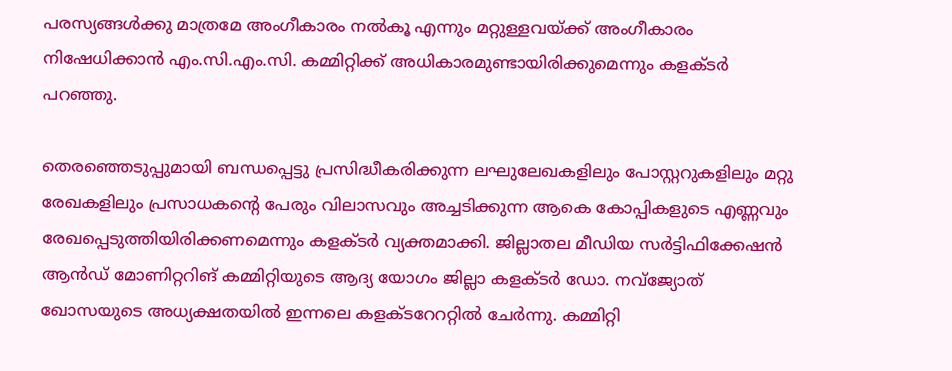പരസ്യങ്ങൾക്കു മാത്രമേ അംഗീകാരം നൽകൂ എന്നും മറ്റുള്ളവയ്ക്ക് അംഗീകാരം നിഷേധിക്കാൻ എം.സി.എം.സി. കമ്മിറ്റിക്ക് അധികാരമുണ്ടായിരിക്കുമെന്നും കളക്ടർ പറഞ്ഞു.

തെരഞ്ഞെടുപ്പുമായി ബന്ധപ്പെട്ടു പ്രസിദ്ധീകരിക്കുന്ന ലഘുലേഖകളിലും പോസ്റ്ററുകളിലും മറ്റു രേഖകളിലും പ്രസാധകന്റെ പേരും വിലാസവും അച്ചടിക്കുന്ന ആകെ കോപ്പികളുടെ എണ്ണവും രേഖപ്പെടുത്തിയിരിക്കണമെന്നും കളക്ടർ വ്യക്തമാക്കി. ജില്ലാതല മീഡിയ സർട്ടിഫിക്കേഷൻ ആൻഡ് മോണിറ്ററിങ് കമ്മിറ്റിയുടെ ആദ്യ യോഗം ജില്ലാ കളക്ടർ ഡോ. നവ്‌ജ്യോത് ഖോസയുടെ അധ്യക്ഷതയിൽ ഇന്നലെ കളക്ടറേററ്റിൽ ചേർന്നു. കമ്മിറ്റി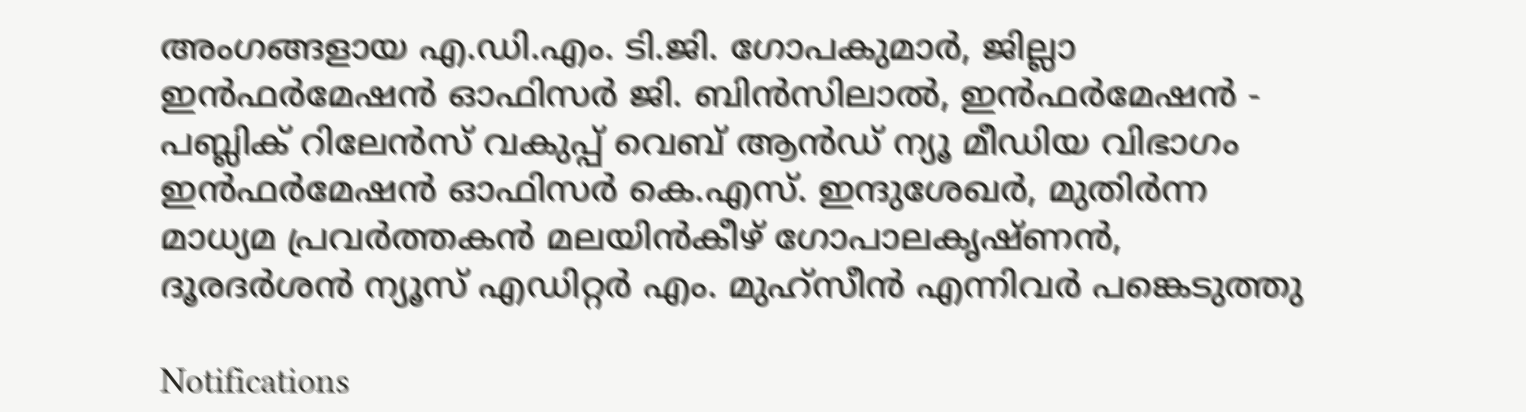അംഗങ്ങളായ എ.ഡി.എം. ടി.ജി. ഗോപകുമാർ, ജില്ലാ ഇൻഫർമേഷൻ ഓഫിസർ ജി. ബിൻസിലാൽ, ഇൻഫർമേഷൻ - പബ്ലിക് റിലേൻസ് വകുപ്പ് വെബ് ആൻഡ് ന്യൂ മീഡിയ വിഭാഗം ഇൻഫർമേഷൻ ഓഫിസർ കെ.എസ്. ഇന്ദുശേഖർ, മുതിർന്ന മാധ്യമ പ്രവർത്തകൻ മലയിൻകീഴ് ഗോപാലകൃഷ്ണൻ, ദൂരദർശൻ ന്യൂസ് എഡിറ്റർ എം. മുഹ്‌സീൻ എന്നിവർ പങ്കെടുത്തു

Notifications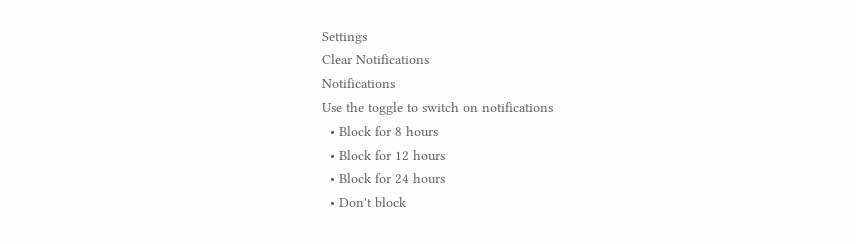Settings
Clear Notifications
Notifications
Use the toggle to switch on notifications
  • Block for 8 hours
  • Block for 12 hours
  • Block for 24 hours
  • Don't block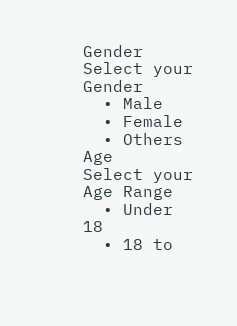Gender
Select your Gender
  • Male
  • Female
  • Others
Age
Select your Age Range
  • Under 18
  • 18 to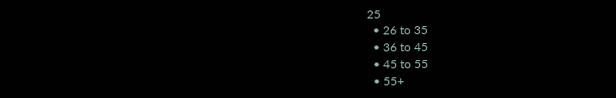25
  • 26 to 35
  • 36 to 45
  • 45 to 55
  • 55+